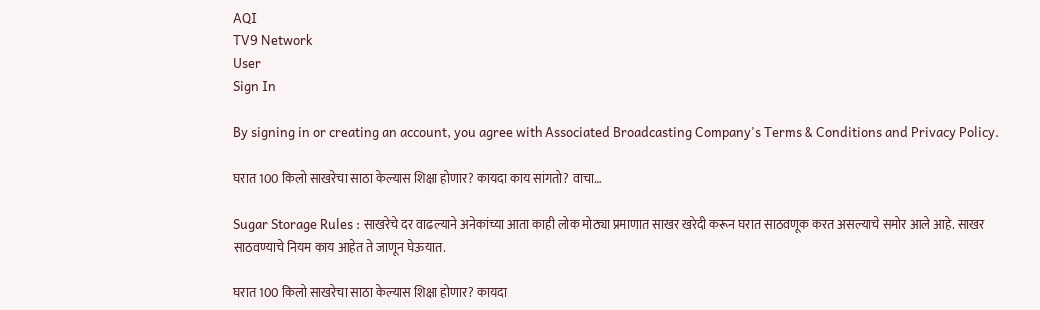AQI
TV9 Network
User
Sign In

By signing in or creating an account, you agree with Associated Broadcasting Company's Terms & Conditions and Privacy Policy.

घरात 100 किलो साखरेचा साठा केल्यास शिक्षा होणार? कायदा काय सांगतो? वाचा…

Sugar Storage Rules : साखरेचे दर वाढल्याने अनेकांच्या आता काही लोक मोठ्या प्रमाणात साखर खरेदी करून घरात साठवणूक करत असल्याचे समोर आले आहे. साखर साठवण्याचे नियम काय आहेत ते जाणून घेऊयात.

घरात 100 किलो साखरेचा साठा केल्यास शिक्षा होणार? कायदा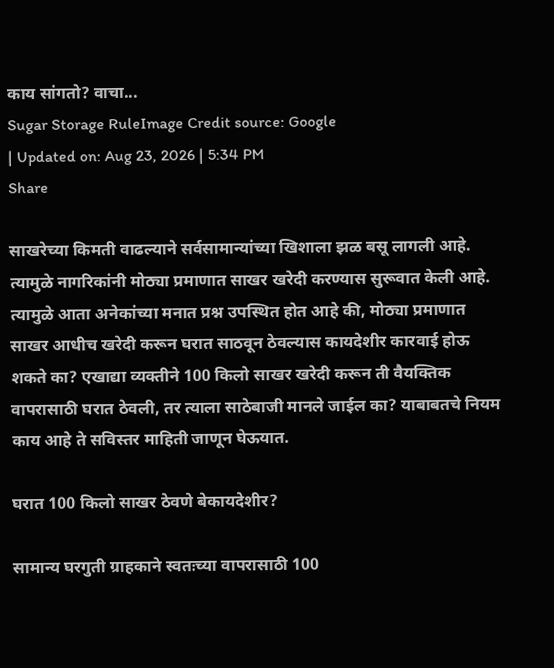काय सांगतो? वाचा...
Sugar Storage RuleImage Credit source: Google
| Updated on: Aug 23, 2026 | 5:34 PM
Share

साखरेच्या किमती वाढल्याने सर्वसामान्यांच्या खिशाला झळ बसू लागली आहे. त्यामुळे नागरिकांनी मोठ्या प्रमाणात साखर खरेदी करण्यास सुरूवात केली आहे. त्यामुळे आता अनेकांच्या मनात प्रश्न उपस्थित होत आहे की, मोठ्या प्रमाणात साखर आधीच खरेदी करून घरात साठवून ठेवल्यास कायदेशीर कारवाई होऊ शकते का? एखाद्या व्यक्तीने 100 किलो साखर खरेदी करून ती वैयक्तिक वापरासाठी घरात ठेवली, तर त्याला साठेबाजी मानले जाईल का? याबाबतचे नियम काय आहे ते सविस्तर माहिती जाणून घेऊयात.

घरात 100 किलो साखर ठेवणे बेकायदेशीर?

सामान्य घरगुती ग्राहकाने स्वतःच्या वापरासाठी 100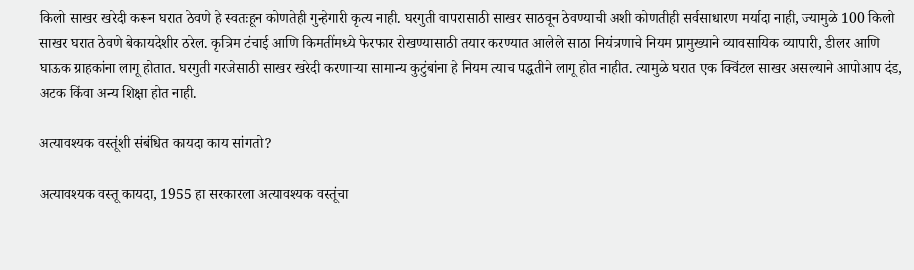किलो साखर खरेदी करून घरात ठेवणे हे स्वतःहून कोणतेही गुन्हेगारी कृत्य नाही. घरगुती वापरासाठी साखर साठवून ठेवण्याची अशी कोणतीही सर्वसाधारण मर्यादा नाही, ज्यामुळे 100 किलो साखर घरात ठेवणे बेकायदेशीर ठरेल. कृत्रिम टंचाई आणि किमतींमध्ये फेरफार रोखण्यासाठी तयार करण्यात आलेले साठा नियंत्रणाचे नियम प्रामुख्याने व्यावसायिक व्यापारी, डीलर आणि घाऊक ग्राहकांना लागू होतात. घरगुती गरजेसाठी साखर खरेदी करणाऱ्या सामान्य कुटुंबांना हे नियम त्याच पद्धतीने लागू होत नाहीत. त्यामुळे घरात एक क्विंटल साखर असल्याने आपोआप दंड, अटक किंवा अन्य शिक्षा होत नाही.

अत्यावश्यक वस्तूंशी संबंधित कायदा काय सांगतो?

अत्यावश्यक वस्तू कायदा, 1955 हा सरकारला अत्यावश्यक वस्तूंचा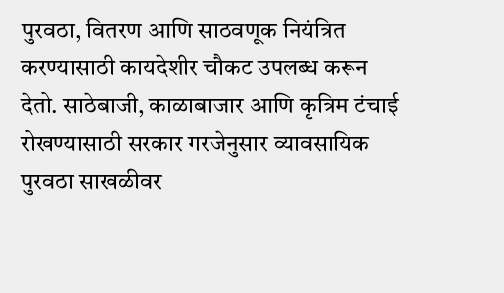पुरवठा, वितरण आणि साठवणूक नियंत्रित करण्यासाठी कायदेशीर चौकट उपलब्ध करून देतो. साठेबाजी, काळाबाजार आणि कृत्रिम टंचाई रोखण्यासाठी सरकार गरजेनुसार व्यावसायिक पुरवठा साखळीवर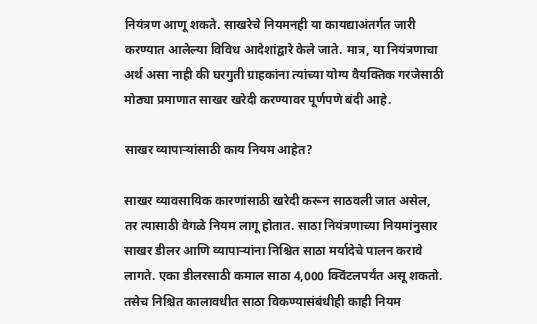नियंत्रण आणू शकते. साखरेचे नियमनही या कायद्याअंतर्गत जारी करण्यात आलेल्या विविध आदेशांद्वारे केले जाते. मात्र, या नियंत्रणाचा अर्थ असा नाही की घरगुती ग्राहकांना त्यांच्या योग्य वैयक्तिक गरजेसाठी मोठ्या प्रमाणात साखर खरेदी करण्यावर पूर्णपणे बंदी आहे.

साखर व्यापाऱ्यांसाठी काय नियम आहेत?

साखर व्यावसायिक कारणांसाठी खरेदी करून साठवली जात असेल, तर त्यासाठी वेगळे नियम लागू होतात. साठा नियंत्रणाच्या नियमांनुसार साखर डीलर आणि व्यापाऱ्यांना निश्चित साठा मर्यादेचे पालन करावे लागते. एका डीलरसाठी कमाल साठा 4,000 क्विंटलपर्यंत असू शकतो. तसेच निश्चित कालावधीत साठा विकण्यासंबंधीही काही नियम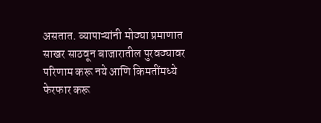असतात. व्यापाऱ्यांनी मोठ्या प्रमाणात साखर साठवून बाजारातील पुरवठ्यावर परिणाम करू नये आणि किमतींमध्ये फेरफार करू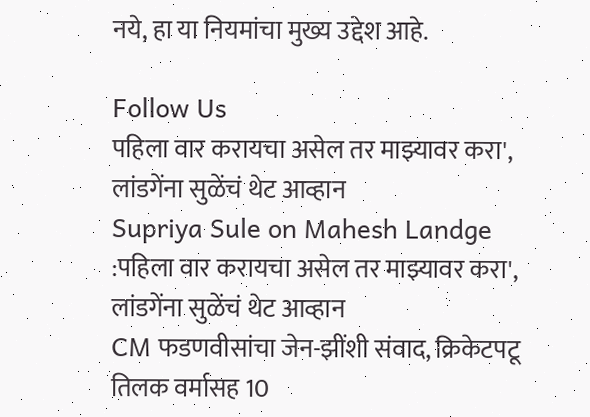नये, हा या नियमांचा मुख्य उद्देश आहे.

Follow Us
पहिला वार करायचा असेल तर माझ्यावर करा', लांडगेंना सुळेंचं थेट आव्हान
Supriya Sule on Mahesh Landge :पहिला वार करायचा असेल तर माझ्यावर करा', लांडगेंना सुळेंचं थेट आव्हान
CM फडणवीसांचा जेन-झींशी संवाद, क्रिकेटपटू तिलक वर्मासह 10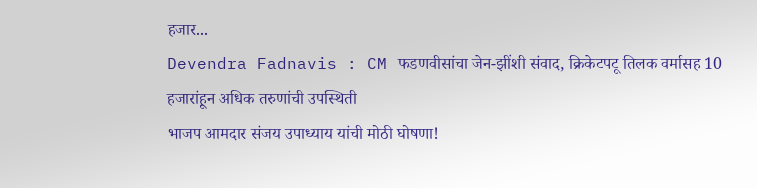हजार...
Devendra Fadnavis : CM फडणवीसांचा जेन-झींशी संवाद, क्रिकेटपटू तिलक वर्मासह 10 हजारांहून अधिक तरुणांची उपस्थिती
भाजप आमदार संजय उपाध्याय यांची मोठी घोषणा!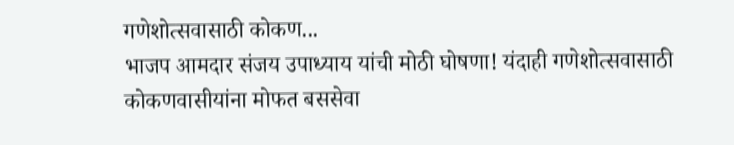गणेशोत्सवासाठी कोकण...
भाजप आमदार संजय उपाध्याय यांची मोठी घोषणा! यंदाही गणेशोत्सवासाठी कोकणवासीयांना मोफत बससेवा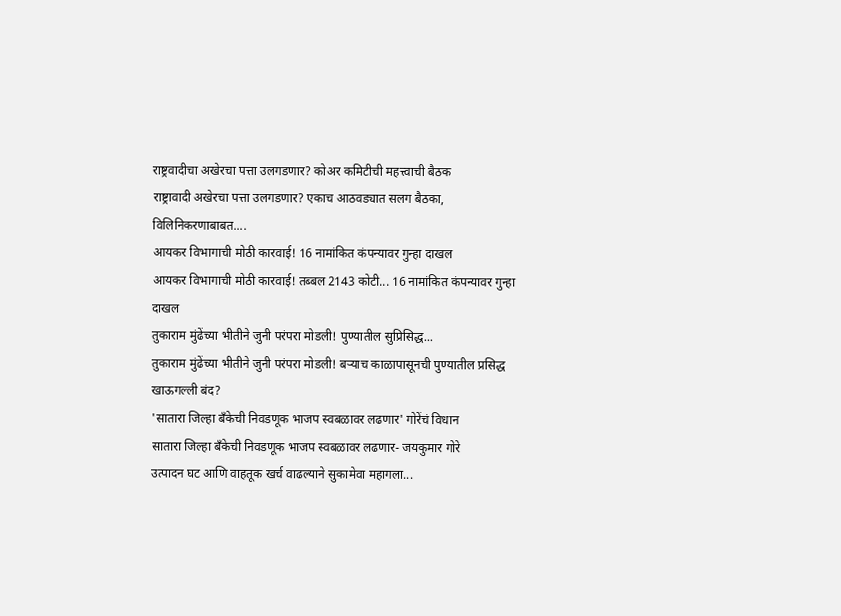राष्ट्रवादीचा अखेरचा पत्ता उलगडणार? कोअर कमिटीची महत्त्वाची बैठक
राष्ट्रावादी अखेरचा पत्ता उलगडणार? एकाच आठवड्यात सलग बैठका, विलिनिकरणाबाबत....
आयकर विभागाची मोठी कारवाई! 16 नामांकित कंपन्यावर गुन्हा दाखल
आयकर विभागाची मोठी कारवाई! तब्बल 2143 कोटी... 16 नामांकित कंपन्यावर गुन्हा दाखल
तुकाराम मुंढेंच्या भीतीने जुनी परंपरा मोडली! पुण्यातील सुप्रिसिद्ध...
तुकाराम मुंढेंच्या भीतीने जुनी परंपरा मोडली! बऱ्याच काळापासूनची पुण्यातील प्रसिद्ध खाऊगल्ली बंद?
'सातारा जिल्हा बँकेची निवडणूक भाजप स्वबळावर लढणार' गोरेंचं विधान
सातारा जिल्हा बँकेची निवडणूक भाजप स्वबळावर लढणार- जयकुमार गोरे
उत्पादन घट आणि वाहतूक खर्च वाढल्याने सुकामेवा महागला...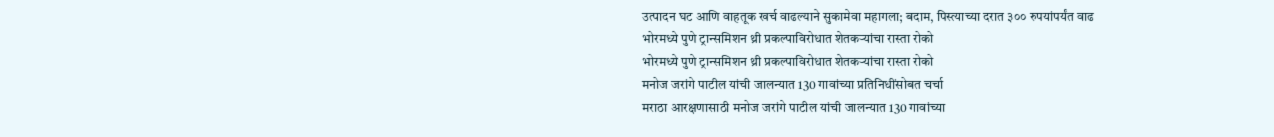उत्पादन घट आणि वाहतूक खर्च वाढल्याने सुकामेवा महागला; बदाम, पिस्त्याच्या दरात ३०० रुपयांपर्यंत वाढ
भोरमध्ये पुणे ट्रान्समिशन थ्री प्रकल्पाविरोधात शेतकऱ्यांचा रास्ता रोको
भोरमध्ये पुणे ट्रान्समिशन थ्री प्रकल्पाविरोधात शेतकऱ्यांचा रास्ता रोको
मनोज जरांगे पाटील यांची जालन्यात 130 गावांच्या प्रतिनिधींसोबत चर्चा
मराठा आरक्षणासाठी मनोज जरांगे पाटील यांची जालन्यात 130 गावांच्या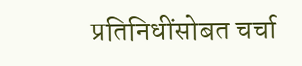प्रतिनिधींसोबत चर्चा